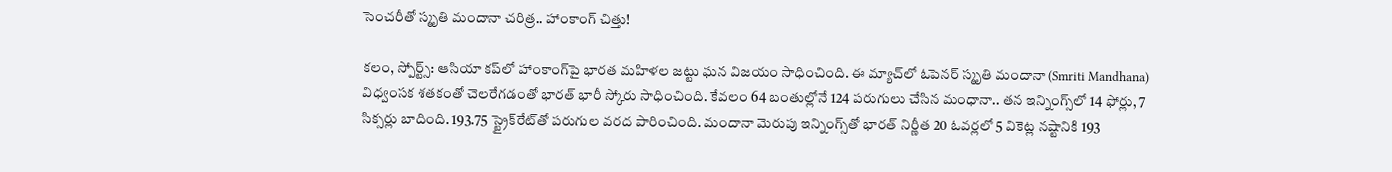సెంచరీతో స్మృతి మందానా చరిత్ర.. హాంకాంగ్ చిత్తు!

కలం, స్పోర్ట్స్: ఆసియా కప్‌లో హాంకాంగ్‌పై భారత మహిళల జట్టు ఘన విజయం సాధించింది. ఈ మ్యాచ్‌లో ఓపెనర్ స్మృతి మందానా (Smriti Mandhana) విధ్వంసక శతకంతో చెలరేగడంతో భారత్ భారీ స్కోరు సాధించింది. కేవలం 64 బంతుల్లోనే 124 పరుగులు చేసిన మంధానా.. తన ఇన్నింగ్స్‌లో 14 ఫోర్లు, 7 సిక్సర్లు బాదింది. 193.75 స్ట్రైక్‌రేట్‌తో పరుగుల వరద పారించింది. మందానా మెరుపు ఇన్నింగ్స్‌తో భారత్ నిర్ణీత 20 ఓవర్లలో 5 వికెట్ల నష్టానికి 193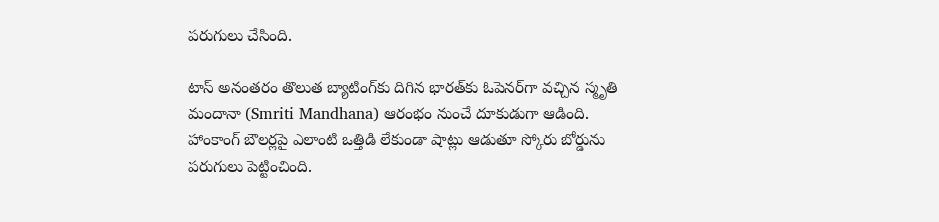పరుగులు చేసింది.

టాస్ అనంతరం తొలుత బ్యాటింగ్‌కు దిగిన భారత్‌కు ఓపెనర్‌గా వచ్చిన స్మృతి మందానా (Smriti Mandhana) ఆరంభం నుంచే దూకుడుగా ఆడింది. హాంకాంగ్ బౌలర్లపై ఎలాంటి ఒత్తిడి లేకుండా షాట్లు ఆడుతూ స్కోరు బోర్డును పరుగులు పెట్టించింది.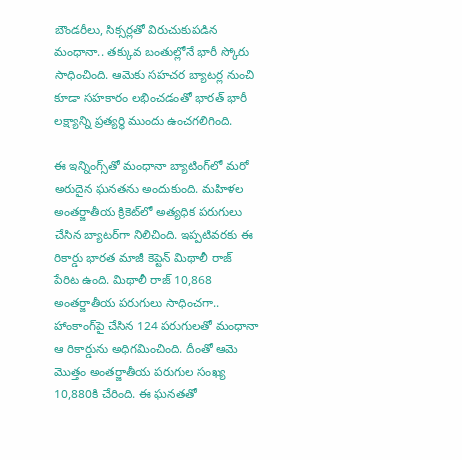బౌండరీలు, సిక్సర్లతో విరుచుకుపడిన మంధానా.. తక్కువ బంతుల్లోనే భారీ స్కోరు సాధించింది. ఆమెకు సహచర బ్యాటర్ల నుంచి కూడా సహకారం లభించడంతో భారత్ భారీ లక్ష్యాన్ని ప్రత్యర్థి ముందు ఉంచగలిగింది.

ఈ ఇన్నింగ్స్‌తో మంధానా బ్యాటింగ్‌లో మరో అరుదైన ఘనతను అందుకుంది. మహిళల అంతర్జాతీయ క్రికెట్‌లో అత్యధిక పరుగులు చేసిన బ్యాటర్‌గా నిలిచింది. ఇప్పటివరకు ఈ రికార్డు భారత మాజీ కెప్టెన్ మిథాలీ రాజ్ పేరిట ఉంది. మిథాలీ రాజ్ 10,868 అంతర్జాతీయ పరుగులు సాధించగా.. హాంకాంగ్‌పై చేసిన 124 పరుగులతో మంధానా ఆ రికార్డును అధిగమించింది. దీంతో ఆమె మొత్తం అంతర్జాతీయ పరుగుల సంఖ్య 10,880కి చేరింది. ఈ ఘనతతో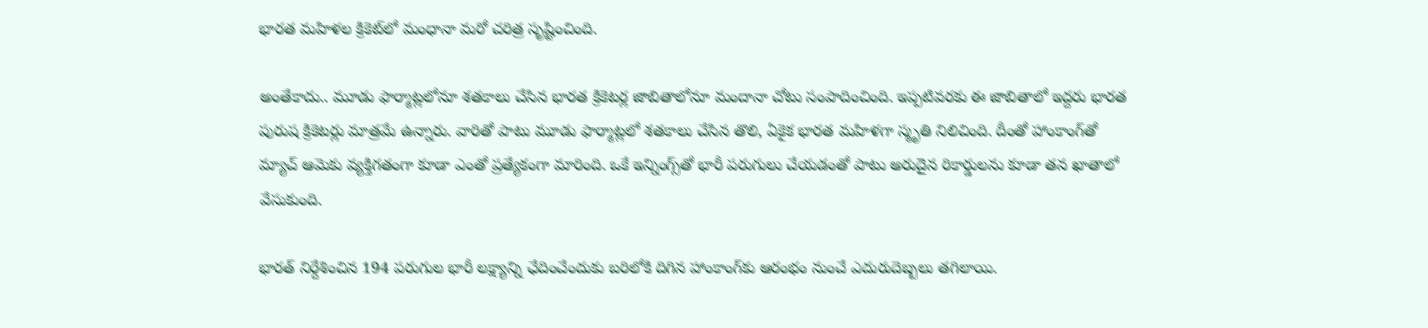భారత మహిళల క్రికెట్‌లో మంధానా మరో చరిత్ర సృష్టించింది.

అంతేకాదు.. మూడు ఫార్మాట్లలోనూ శతకాలు చేసిన భారత క్రికెటర్ల జాబితాలోనూ మందానా చోటు సంపాదించింది. ఇప్పటివరకు ఈ జాబితాలో ఇద్దరు భారత పురుష క్రికెటర్లు మాత్రమే ఉన్నారు. వారితో పాటు మూడు ఫార్మాట్లలో శతకాలు చేసిన తొలి, ఏకైక భారత మహిళగా స్మృతి నిలిచింది. దీంతో హాంకాంగ్‌తో మ్యాచ్ ఆమెకు వ్యక్తిగతంగా కూడా ఎంతో ప్రత్యేకంగా మారింది. ఒకే ఇన్నింగ్స్‌తో భారీ పరుగులు చేయడంతో పాటు అరుదైన రికార్డులను కూడా తన ఖాతాలో వేసుకుంది.

భారత్ నిర్దేశించిన 194 పరుగుల భారీ లక్ష్యాన్ని ఛేదించేందుకు బరిలోకి దిగిన హాంకాంగ్‌కు ఆరంభం నుంచే ఎదురుదెబ్బలు తగిలాయి.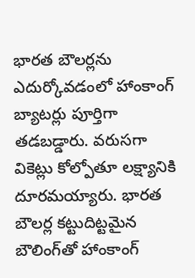భారత బౌలర్లను ఎదుర్కోవడంలో హాంకాంగ్ బ్యాటర్లు పూర్తిగా తడబడ్డారు. వరుసగా వికెట్లు కోల్పోతూ లక్ష్యానికి దూరమయ్యారు. భారత బౌలర్ల కట్టుదిట్టమైన బౌలింగ్‌తో హాంకాంగ్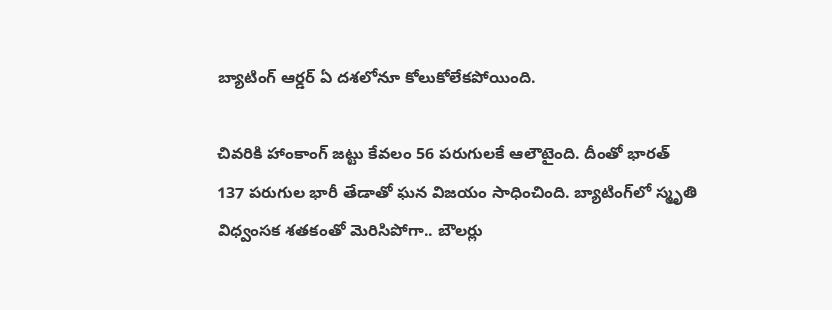బ్యాటింగ్ ఆర్డర్ ఏ దశలోనూ కోలుకోలేకపోయింది.

చివరికి హాంకాంగ్ జట్టు కేవలం 56 పరుగులకే ఆలౌటైంది. దీంతో భారత్ 137 పరుగుల భారీ తేడాతో ఘన విజయం సాధించింది. బ్యాటింగ్‌లో స్మృతి విధ్వంసక శతకంతో మెరిసిపోగా.. బౌలర్లు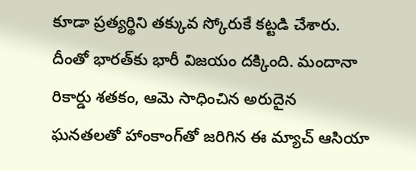కూడా ప్రత్యర్థిని తక్కువ స్కోరుకే కట్టడి చేశారు. దీంతో భారత్‌కు భారీ విజయం దక్కింది. మందానా రికార్డు శతకం, ఆమె సాధించిన అరుదైన ఘనతలతో హాంకాంగ్‌తో జరిగిన ఈ మ్యాచ్ ఆసియా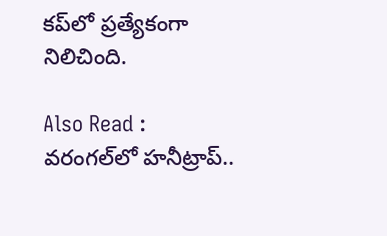కప్‌లో ప్రత్యేకంగా నిలిచింది.

Also Read : వరంగల్‌లో హనీట్రాప్..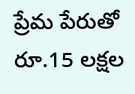ప్రేమ పేరుతో రూ.15 లక్షల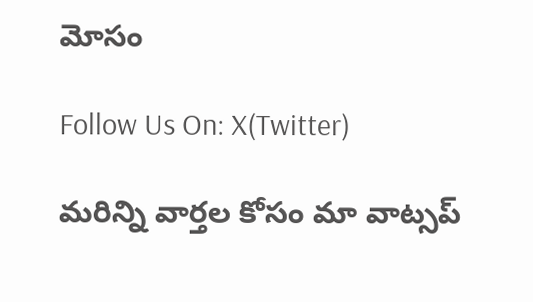మోసం

Follow Us On: X(Twitter)

మ‌రిన్ని వార్త‌ల కోసం మా వాట్స‌ప్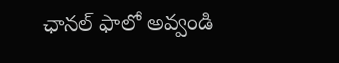ఛాన‌ల్ ఫాలో అవ్వండి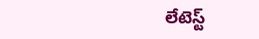లేటెస్ట్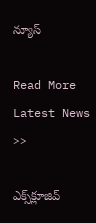న్యూస్‌

Read More Latest News >>

ఎక్స్‌క్లూజివ్‌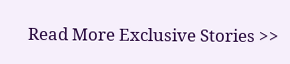Read More Exclusive Stories >>